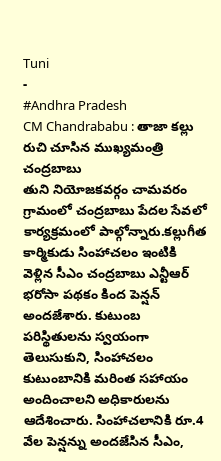Tuni
-
#Andhra Pradesh
CM Chandrababu : తాజా కల్లు రుచి చూసిన ముఖ్యమంత్రి చంద్రబాబు
తుని నియోజకవర్గం చామవరం గ్రామంలో చంద్రబాబు పేదల సేవలో కార్యక్రమంలో పాల్గోన్నారు.కల్లుగీత కార్మికుడు సింహాచలం ఇంటికి వెళ్లిన సీఎం చంద్రబాబు ఎన్టీఆర్ భరోసా పథకం కింద పెన్షన్ అందజేశారు. కుటుంబ పరిస్థితులను స్వయంగా తెలుసుకుని, సింహాచలం కుటుంబానికి మరింత సహాయం అందించాలని అధికారులను ఆదేశించారు. సింహాచలానికి రూ.4 వేల పెన్షన్ను అందజేసిన సీఎం,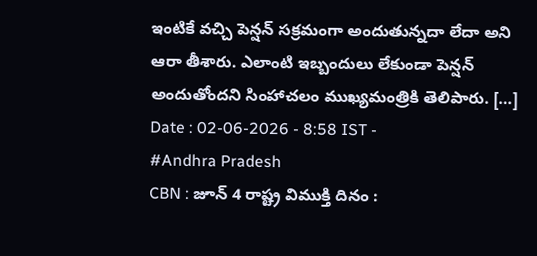ఇంటికే వచ్చి పెన్షన్ సక్రమంగా అందుతున్నదా లేదా అని ఆరా తీశారు. ఎలాంటి ఇబ్బందులు లేకుండా పెన్షన్ అందుతోందని సింహాచలం ముఖ్యమంత్రికి తెలిపారు. […]
Date : 02-06-2026 - 8:58 IST -
#Andhra Pradesh
CBN : జూన్ 4 రాష్ట్ర విముక్తి దినం :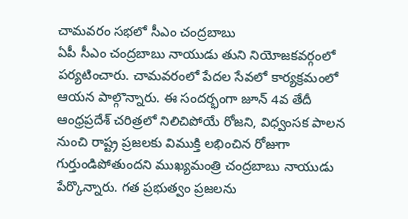చామవరం సభలో సీఎం చంద్రబాబు
ఏపీ సీఎం చంద్రబాబు నాయుడు తుని నియోజకవర్గంలో పర్యటించారు. చామవరంలో పేదల సేవలో కార్యక్రమంలో ఆయన పాల్గొన్నారు. ఈ సందర్భంగా జూన్ 4వ తేదీ ఆంధ్రప్రదేశ్ చరిత్రలో నిలిచిపోయే రోజని, విధ్వంసక పాలన నుంచి రాష్ట్ర ప్రజలకు విముక్తి లభించిన రోజుగా గుర్తుండిపోతుందని ముఖ్యమంత్రి చంద్రబాబు నాయుడు పేర్కొన్నారు. గత ప్రభుత్వం ప్రజలను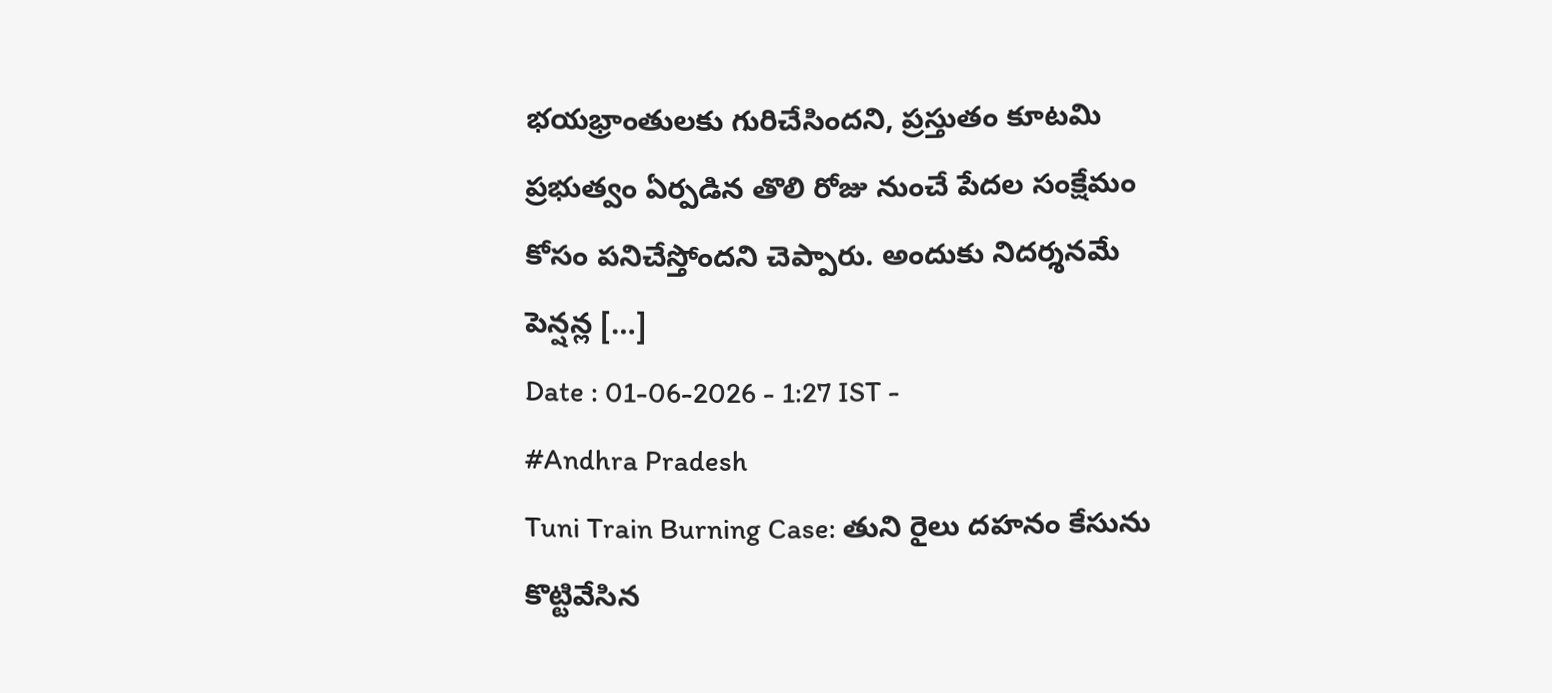భయభ్రాంతులకు గురిచేసిందని, ప్రస్తుతం కూటమి ప్రభుత్వం ఏర్పడిన తొలి రోజు నుంచే పేదల సంక్షేమం కోసం పనిచేస్తోందని చెప్పారు. అందుకు నిదర్శనమే పెన్షన్ల […]
Date : 01-06-2026 - 1:27 IST -
#Andhra Pradesh
Tuni Train Burning Case: తుని రైలు దహనం కేసును కొట్టివేసిన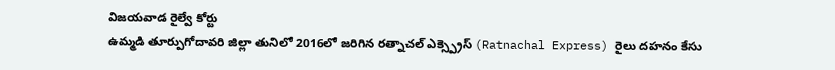విజయవాడ రైల్వే కోర్టు
ఉమ్మడి తూర్పుగోదావరి జిల్లా తునిలో 2016లో జరిగిన రత్నాచల్ ఎక్స్ప్రెస్ (Ratnachal Express) రైలు దహనం కేసు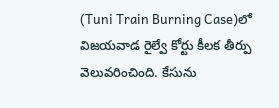(Tuni Train Burning Case)లో విజయవాడ రైల్వే కోర్టు కీలక తీర్పు వెలువరించింది. కేసును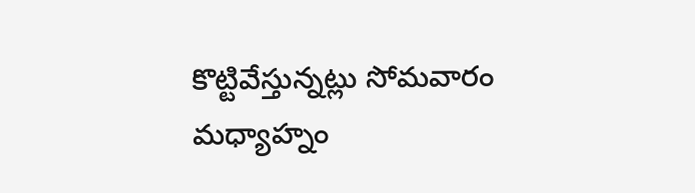కొట్టివేస్తున్నట్లు సోమవారం మధ్యాహ్నం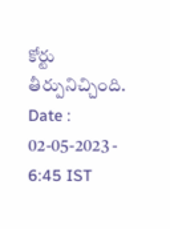కోర్టు తీర్పునిచ్చింది.
Date : 02-05-2023 - 6:45 IST